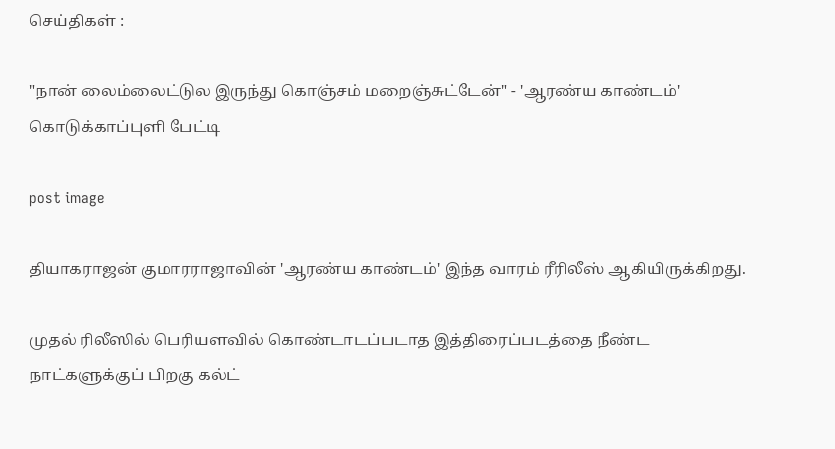செய்திகள் :

"நான் லைம்லைட்டுல இருந்து கொஞ்சம் மறைஞ்சுட்டேன்" - 'ஆரண்ய காண்டம்' கொடுக்காப்புளி பேட்டி

post image

தியாகராஜன் குமாரராஜாவின் 'ஆரண்ய காண்டம்' இந்த வாரம் ரீரிலீஸ் ஆகியிருக்கிறது.

முதல் ரிலீஸில் பெரியளவில் கொண்டாடப்படாத இத்திரைப்படத்தை நீண்ட நாட்களுக்குப் பிறகு கல்ட்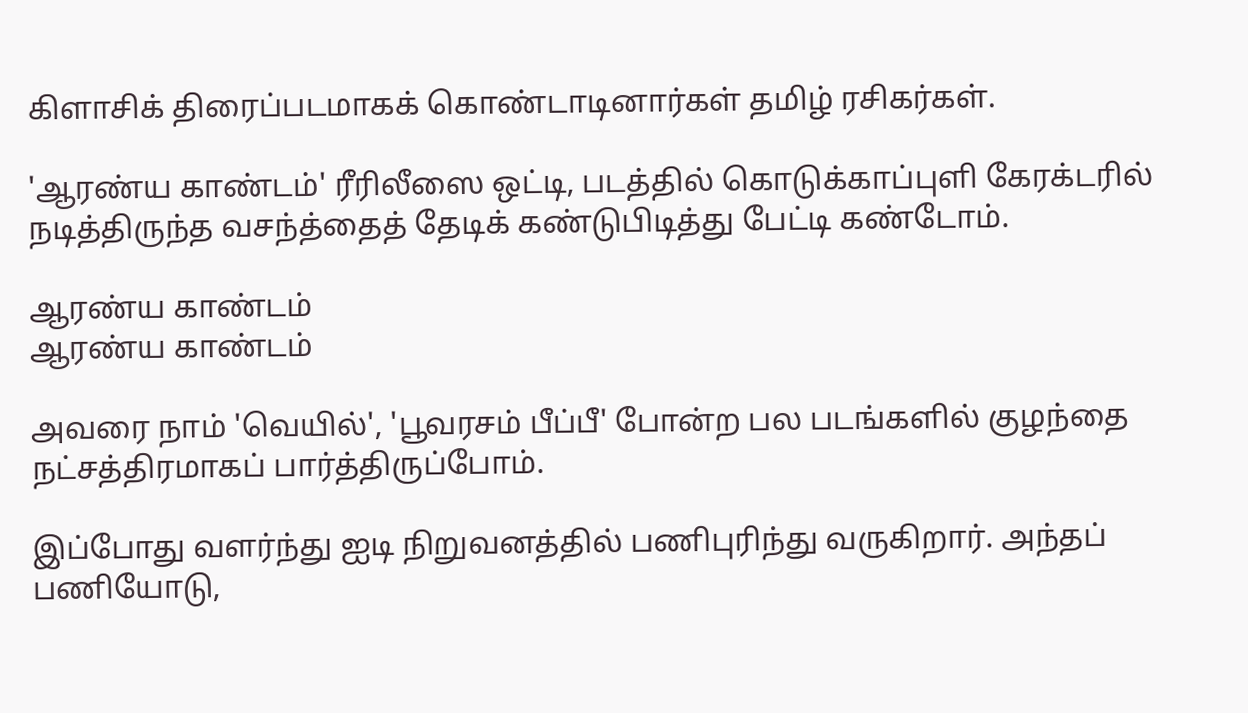கிளாசிக் திரைப்படமாகக் கொண்டாடினார்கள் தமிழ் ரசிகர்கள்.

'ஆரண்ய காண்டம்' ரீரிலீஸை ஒட்டி, படத்தில் கொடுக்காப்புளி கேரக்டரில் நடித்திருந்த வசந்த்தைத் தேடிக் கண்டுபிடித்து பேட்டி கண்டோம்.

ஆரண்ய காண்டம்
ஆரண்ய காண்டம்

அவரை நாம் 'வெயில்', 'பூவரசம் பீப்பீ' போன்ற பல படங்களில் குழந்தை நட்சத்திரமாகப் பார்த்திருப்போம்.

இப்போது வளர்ந்து ஐடி நிறுவனத்தில் பணிபுரிந்து வருகிறார். அந்தப் பணியோடு,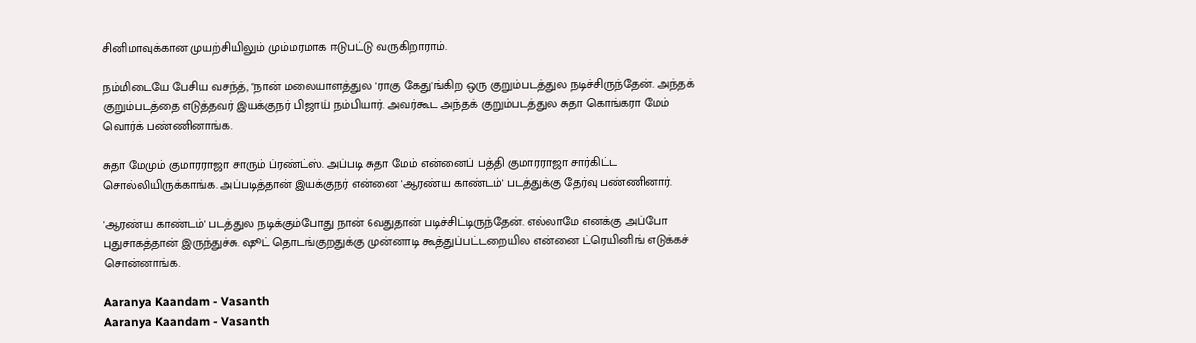சினிமாவுக்கான முயற்சியிலும் மும்மரமாக ஈடுபட்டு வருகிறாராம்.

நம்மிடையே பேசிய வசந்த், "நான் மலையாளத்துல 'ராகு கேது'ங்கிற ஒரு குறும்படத்துல நடிச்சிருந்தேன். அந்தக் குறும்படத்தை எடுத்தவர் இயக்குநர் பிஜாய் நம்பியார். அவர்கூட அந்தக் குறும்படத்துல சுதா கொங்கரா மேம் வொர்க் பண்ணினாங்க.

சுதா மேமும் குமாரராஜா சாரும் ப்ரண்ட்ஸ். அப்படி சுதா மேம் என்னைப் பத்தி குமாரராஜா சார்கிட்ட சொல்லியிருக்காங்க. அப்படித்தான் இயக்குநர் என்னை 'ஆரண்ய காண்டம்' படத்துக்கு தேர்வு பண்ணினார்.

'ஆரண்ய காண்டம்' படத்துல நடிக்கும்போது நான் 6வதுதான் படிச்சிட்டிருந்தேன். எல்லாமே எனக்கு அப்போ புதுசாகத்தான் இருந்துச்சு. ஷூட் தொடங்குறதுக்கு முன்னாடி கூத்துப்பட்டறையில என்னை ட்ரெயினிங் எடுக்கச் சொன்னாங்க.

Aaranya Kaandam - Vasanth
Aaranya Kaandam - Vasanth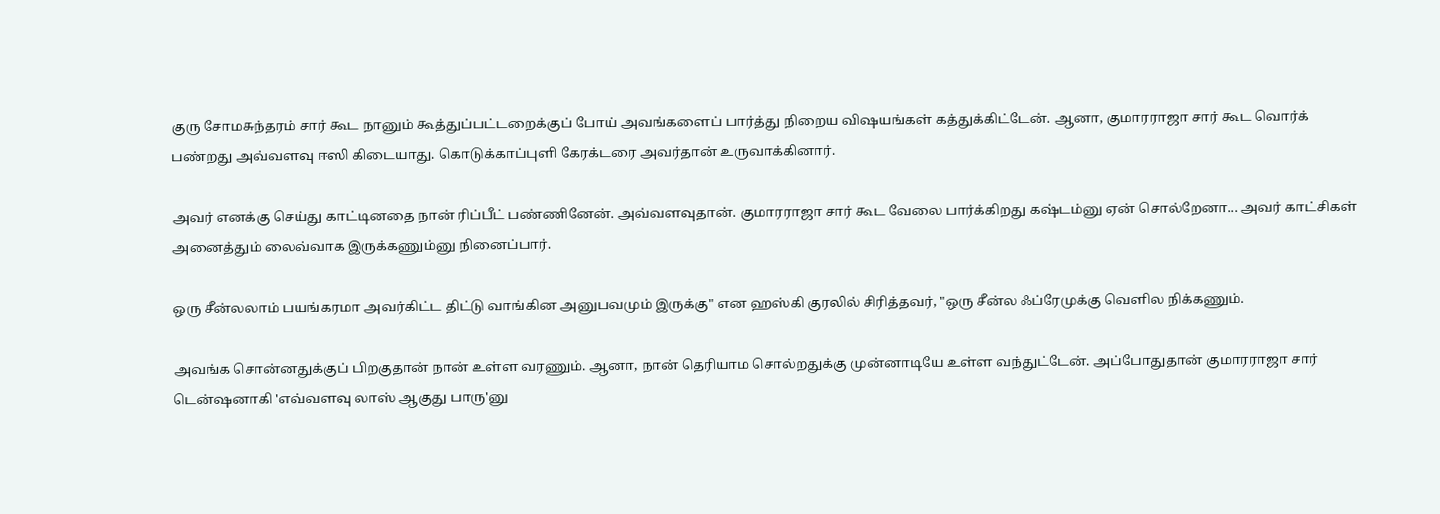குரு சோமசுந்தரம் சார் கூட நானும் கூத்துப்பட்டறைக்குப் போய் அவங்களைப் பார்த்து நிறைய விஷயங்கள் கத்துக்கிட்டேன். ஆனா, குமாரராஜா சார் கூட வொர்க் பண்றது அவ்வளவு ஈஸி கிடையாது. கொடுக்காப்புளி கேரக்டரை அவர்தான் உருவாக்கினார்.

அவர் எனக்கு செய்து காட்டினதை நான் ரிப்பீட் பண்ணினேன். அவ்வளவுதான். குமாரராஜா சார் கூட வேலை பார்க்கிறது கஷ்டம்னு ஏன் சொல்றேனா... அவர் காட்சிகள் அனைத்தும் லைவ்வாக இருக்கணும்னு நினைப்பார்.

ஒரு சீன்லலாம் பயங்கரமா அவர்கிட்ட திட்டு வாங்கின அனுபவமும் இருக்கு" என ஹஸ்கி குரலில் சிரித்தவர், "ஒரு சீன்ல ஃப்ரேமுக்கு வெளில நிக்கணும்.

அவங்க சொன்னதுக்குப் பிறகுதான் நான் உள்ள வரணும். ஆனா, நான் தெரியாம சொல்றதுக்கு முன்னாடியே உள்ள வந்துட்டேன். அப்போதுதான் குமாரராஜா சார் டென்ஷனாகி 'எவ்வளவு லாஸ் ஆகுது பாரு'னு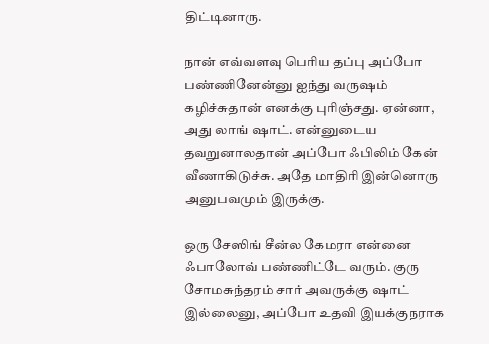திட்டினாரு.

நான் எவ்வளவு பெரிய தப்பு அப்போ பண்ணினேன்னு ஐந்து வருஷம் கழிச்சுதான் எனக்கு புரிஞ்சது. ஏன்னா, அது லாங் ஷாட். என்னுடைய தவறுனாலதான் அப்போ ஃபிலிம் கேன் வீணாகிடுச்சு. அதே மாதிரி இன்னொரு அனுபவமும் இருக்கு.

ஒரு சேஸிங் சீன்ல கேமரா என்னை ஃபாலோவ் பண்ணிட்டே வரும். குரு சோமசுந்தரம் சார் அவருக்கு ஷாட் இல்லைனு, அப்போ உதவி இயக்குநராக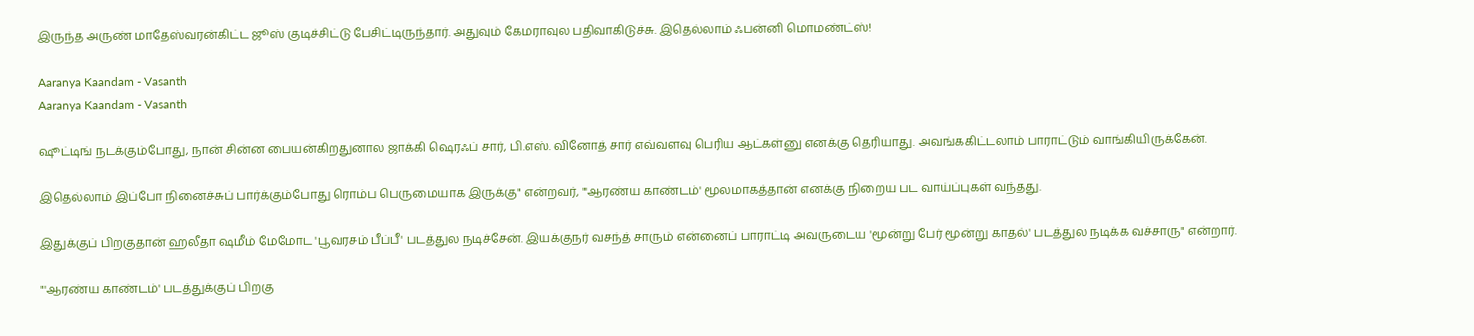இருந்த அருண் மாதேஸ்வரன்கிட்ட ஜூஸ் குடிச்சிட்டு பேசிட்டிருந்தார். அதுவும் கேமராவுல பதிவாகிடுச்சு. இதெல்லாம் ஃபன்னி மொமண்ட்ஸ்!

Aaranya Kaandam - Vasanth
Aaranya Kaandam - Vasanth

ஷூட்டிங் நடக்கும்போது, நான் சின்ன பையன்கிறதுனால ஜாக்கி ஷெரஃப் சார், பி.எஸ். வினோத் சார் எவ்வளவு பெரிய ஆட்கள்னு எனக்கு தெரியாது. அவங்ககிட்டலாம் பாராட்டும் வாங்கியிருக்கேன்.

இதெல்லாம் இப்போ நினைச்சுப் பார்க்கும்போது ரொம்ப பெருமையாக இருக்கு" என்றவர், "'ஆரண்ய காண்டம்' மூலமாகத்தான் எனக்கு நிறைய பட வாய்ப்புகள் வந்தது.

இதுக்குப் பிறகுதான் ஹலீதா ஷமீம் மேமோட 'பூவரசம் பீப்பீ' படத்துல நடிச்சேன். இயக்குநர் வசந்த் சாரும் என்னைப் பாராட்டி அவருடைய 'மூன்று பேர் மூன்று காதல்' படத்துல நடிக்க வச்சாரு" என்றார்.

"'ஆரண்ய காண்டம்' படத்துக்குப் பிறகு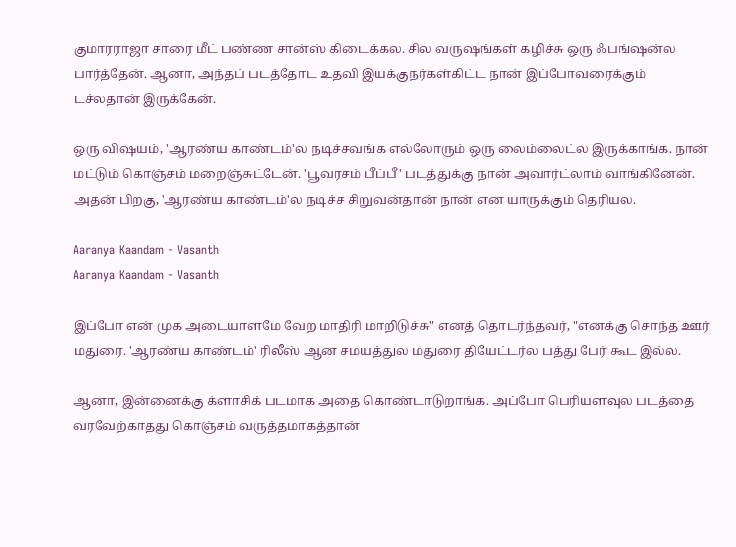குமாரராஜா சாரை மீட் பண்ண சான்ஸ் கிடைக்கல. சில வருஷங்கள் கழிச்சு ஒரு ஃபங்ஷன்ல பார்த்தேன். ஆனா, அந்தப் படத்தோட உதவி இயக்குநர்கள்கிட்ட நான் இப்போவரைக்கும் டச்லதான் இருக்கேன்.

ஒரு விஷயம், 'ஆரண்ய காண்டம்'ல நடிச்சவங்க எல்லோரும் ஒரு லைம்லைட்ல இருக்காங்க. நான் மட்டும் கொஞ்சம் மறைஞ்சுட்டேன். 'பூவரசம் பீப்பீ' படத்துக்கு நான் அவார்ட்லாம் வாங்கினேன். அதன் பிறகு, 'ஆரண்ய காண்டம்'ல நடிச்ச சிறுவன்தான் நான் என யாருக்கும் தெரியல.

Aaranya Kaandam - Vasanth
Aaranya Kaandam - Vasanth

இப்போ என் முக அடையாளமே வேற மாதிரி மாறிடுச்சு" எனத் தொடர்ந்தவர், "எனக்கு சொந்த ஊர் மதுரை. 'ஆரண்ய காண்டம்' ரிலீஸ் ஆன சமயத்துல மதுரை தியேட்டர்ல பத்து பேர் கூட இல்ல.

ஆனா, இன்னைக்கு க்ளாசிக் படமாக அதை கொண்டாடுறாங்க. அப்போ பெரியளவுல படத்தை வரவேற்காதது கொஞ்சம் வருத்தமாகத்தான்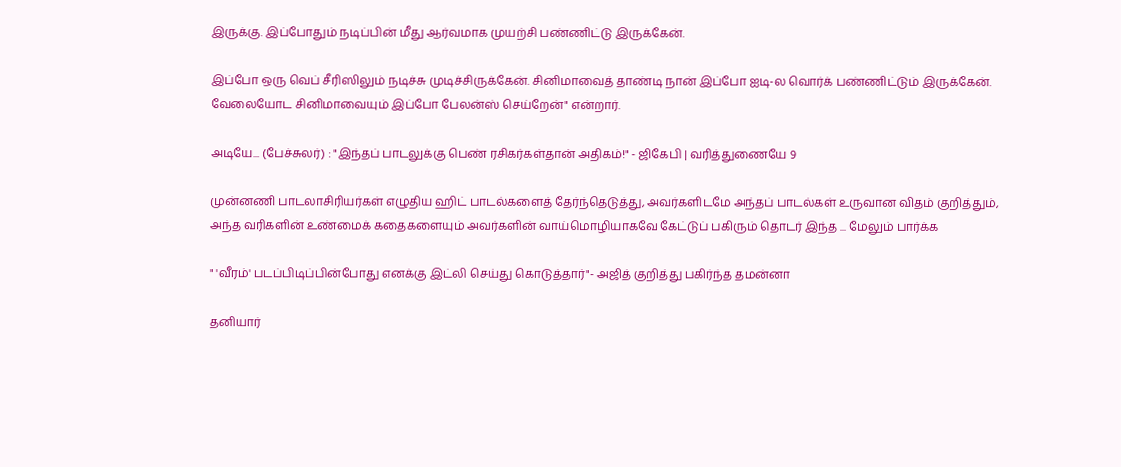இருக்கு. இப்போதும் நடிப்பின் மீது ஆர்வமாக முயற்சி பண்ணிட்டு இருக்கேன்.

இப்போ ஒரு வெப் சீரிஸிலும் நடிச்சு முடிச்சிருக்கேன். சினிமாவைத் தாண்டி நான் இப்போ ஐடி-ல வொர்க் பண்ணிட்டும் இருக்கேன். வேலையோட சினிமாவையும் இப்போ பேலன்ஸ் செய்றேன்" என்றார்.

அடியே... (பேச்சுலர்) : "இந்தப் பாடலுக்கு பெண் ரசிகர்கள்தான் அதிகம்!" - ஜிகேபி | வரித்துணையே 9

முன்னணி பாடலாசிரியர்கள் எழுதிய ஹிட் பாடல்களைத் தேர்ந்தெடுத்து, அவர்களிடமே அந்தப் பாடல்கள் உருவான விதம் குறித்தும், அந்த வரிகளின் உண்மைக் கதைகளையும் அவர்களின் வாய்மொழியாகவே கேட்டுப் பகிரும் தொடர் இந்த ... மேலும் பார்க்க

" 'வீரம்' படப்பிடிப்பின்போது எனக்கு இட்லி செய்து கொடுத்தார்"- அஜித் குறித்து பகிர்ந்த தமன்னா

தனியார்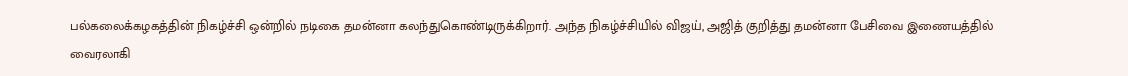பல்கலைக்கழகத்தின் நிகழ்ச்சி ஒன்றில் நடிகை தமன்னா கலந்துகொண்டிருக்கிறார். அந்த நிகழ்ச்சியில் விஜய், அஜித் குறித்து தமன்னா பேசிவை இணையத்தில் வைரலாகி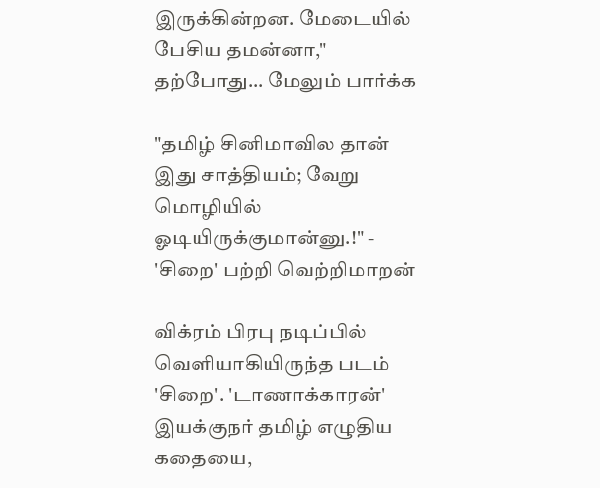இருக்கின்றன. மேடையில் பேசிய தமன்னா," தற்போது... மேலும் பார்க்க

"தமிழ் சினிமாவில தான் இது சாத்தியம்; வேறு மொழியில் ஓடியிருக்குமான்னு.!" - 'சிறை' பற்றி வெற்றிமாறன்

விக்ரம் பிரபு நடிப்பில் வெளியாகியிருந்த படம் 'சிறை'. 'டாணாக்காரன்' இயக்குநர் தமிழ் எழுதிய கதையை,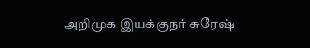அறிமுக இயக்குநர் சுரேஷ்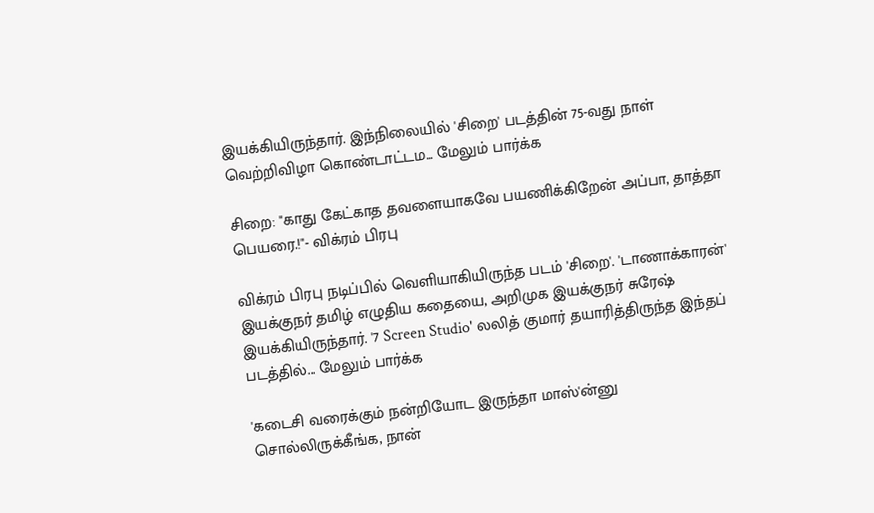இயக்கியிருந்தார். இந்நிலையில் 'சிறை' படத்தின் 75-வது நாள் வெற்றிவிழா கொண்டாட்டம... மேலும் பார்க்க

சிறை: "காது கேட்காத தவளையாகவே பயணிக்கிறேன் அப்பா, தாத்தா பெயரை.!"- விக்ரம் பிரபு

விக்ரம் பிரபு நடிப்பில் வெளியாகியிருந்த படம் 'சிறை'. 'டாணாக்காரன்' இயக்குநர் தமிழ் எழுதிய கதையை, அறிமுக இயக்குநர் சுரேஷ் இயக்கியிருந்தார். '7 Screen Studio' லலித் குமார் தயாரித்திருந்த இந்தப் படத்தில்... மேலும் பார்க்க

'கடைசி வரைக்கும் நன்றியோட இருந்தா மாஸ்'ன்னு சொல்லிருக்கீங்க, நான்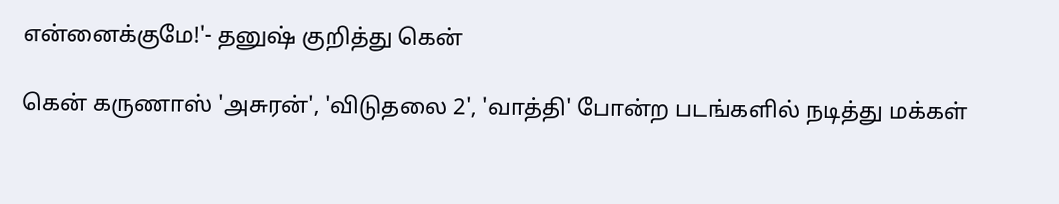என்னைக்குமே!'- தனுஷ் குறித்து கென்

கென் கருணாஸ் 'அசுரன்', 'விடுதலை 2', 'வாத்தி' போன்ற படங்களில் நடித்து மக்கள்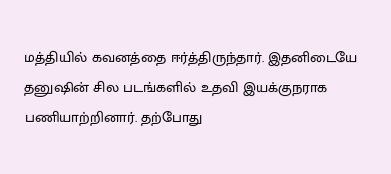மத்தியில் கவனத்தை ஈர்த்திருந்தார். இதனிடையே தனுஷின் சில படங்களில் உதவி இயக்குநராக பணியாற்றினார். தற்போது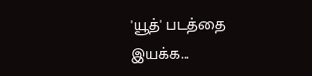'யூத்' படத்தை இயக்க...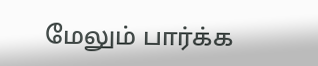மேலும் பார்க்க